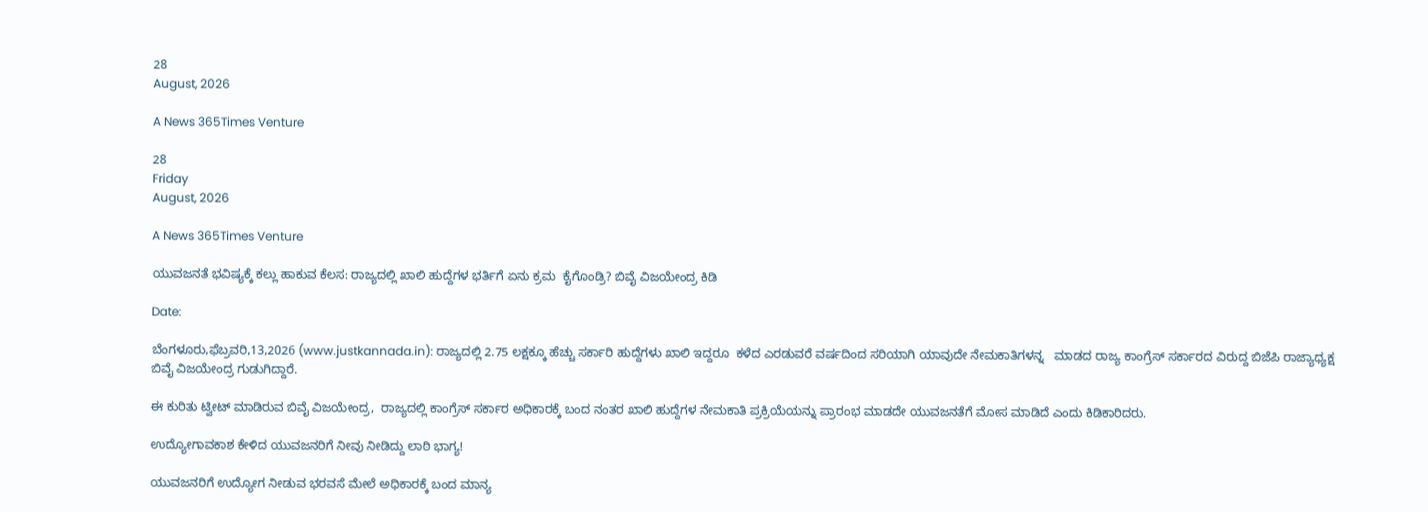28
August, 2026

A News 365Times Venture

28
Friday
August, 2026

A News 365Times Venture

ಯುವಜನತೆ ಭವಿಷ್ಯಕ್ಕೆ ಕಲ್ಲು ಹಾಕುವ ಕೆಲಸ: ರಾಜ್ಯದಲ್ಲಿ ಖಾಲಿ ಹುದ್ದೆಗಳ ಭರ್ತಿಗೆ ಏನು ಕ್ರಮ  ಕೈಗೊಂಡ್ರಿ? ಬಿವೈ ವಿಜಯೇಂದ್ರ ಕಿಡಿ

Date:

ಬೆಂಗಳೂರು,ಫೆಬ್ರವರಿ,13,2026 (www.justkannada.in): ರಾಜ್ಯದಲ್ಲಿ 2.75 ಲಕ್ಷಕ್ಕೂ ಹೆಚ್ಚು ಸರ್ಕಾರಿ ಹುದ್ದೆಗಳು ಖಾಲಿ ಇದ್ದರೂ  ಕಳೆದ ಎರಡುವರೆ ವರ್ಷದಿಂದ ಸರಿಯಾಗಿ ಯಾವುದೇ ನೇಮಕಾತಿಗಳನ್ನ   ಮಾಡದ ರಾಜ್ಯ ಕಾಂಗ್ರೆಸ್ ಸರ್ಕಾರದ ವಿರುದ್ದ ಬಿಜೆಪಿ ರಾಜ್ಯಾಧ್ಯಕ್ಷ ಬಿವೈ ವಿಜಯೇಂದ್ರ ಗುಡುಗಿದ್ದಾರೆ.

ಈ ಕುರಿತು ಟ್ವೀಟ್ ಮಾಡಿರುವ ಬಿವೈ ವಿಜಯೇಂದ್ರ,  ರಾಜ್ಯದಲ್ಲಿ ಕಾಂಗ್ರೆಸ್ ಸರ್ಕಾರ ಅಧಿಕಾರಕ್ಕೆ ಬಂದ ನಂತರ ಖಾಲಿ ಹುದ್ದೆಗಳ ನೇಮಕಾತಿ ಪ್ರಕ್ರಿಯೆಯನ್ನು ಪ್ರಾರಂಭ ಮಾಡದೇ ಯುವಜನತೆಗೆ ಮೋಸ ಮಾಡಿದೆ ಎಂದು ಕಿಡಿಕಾರಿದರು.

ಉದ್ಯೋಗಾವಕಾಶ ಕೇಳಿದ ಯುವಜನರಿಗೆ ನೀವು ನೀಡಿದ್ದು ಲಾಠಿ ಭಾಗ್ಯ!

ಯುವಜನರಿಗೆ ಉದ್ಯೋಗ ನೀಡುವ ಭರವಸೆ ಮೇಲೆ ಅಧಿಕಾರಕ್ಕೆ ಬಂದ ಮಾನ್ಯ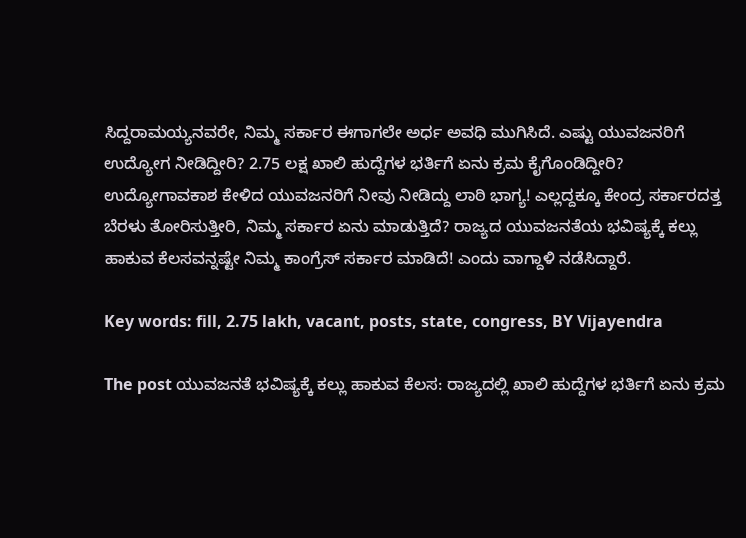ಸಿದ್ದರಾಮಯ್ಯನವರೇ, ನಿಮ್ಮ ಸರ್ಕಾರ ಈಗಾಗಲೇ ಅರ್ಧ ಅವಧಿ ಮುಗಿಸಿದೆ. ಎಷ್ಟು ಯುವಜನರಿಗೆ ಉದ್ಯೋಗ ನೀಡಿದ್ದೀರಿ? 2.75 ಲಕ್ಷ ಖಾಲಿ ಹುದ್ದೆಗಳ ಭರ್ತಿಗೆ ಏನು ಕ್ರಮ ಕೈಗೊಂಡಿದ್ದೀರಿ? ಉದ್ಯೋಗಾವಕಾಶ ಕೇಳಿದ ಯುವಜನರಿಗೆ ನೀವು ನೀಡಿದ್ದು ಲಾಠಿ ಭಾಗ್ಯ! ಎಲ್ಲದ್ದಕ್ಕೂ ಕೇಂದ್ರ ಸರ್ಕಾರದತ್ತ ಬೆರಳು ತೋರಿಸುತ್ತೀರಿ, ನಿಮ್ಮ ಸರ್ಕಾರ ಏನು ಮಾಡುತ್ತಿದೆ? ರಾಜ್ಯದ ಯುವಜನತೆಯ ಭವಿಷ್ಯಕ್ಕೆ ಕಲ್ಲು ಹಾಕುವ ಕೆಲಸವನ್ನಷ್ಟೇ ನಿಮ್ಮ ಕಾಂಗ್ರೆಸ್ ಸರ್ಕಾರ ಮಾಡಿದೆ! ಎಂದು ವಾಗ್ದಾಳಿ ನಡೆಸಿದ್ದಾರೆ.

Key words: fill, 2.75 lakh, vacant, posts, state, congress, BY Vijayendra

The post ಯುವಜನತೆ ಭವಿಷ್ಯಕ್ಕೆ ಕಲ್ಲು ಹಾಕುವ ಕೆಲಸ: ರಾಜ್ಯದಲ್ಲಿ ಖಾಲಿ ಹುದ್ದೆಗಳ ಭರ್ತಿಗೆ ಏನು ಕ್ರಮ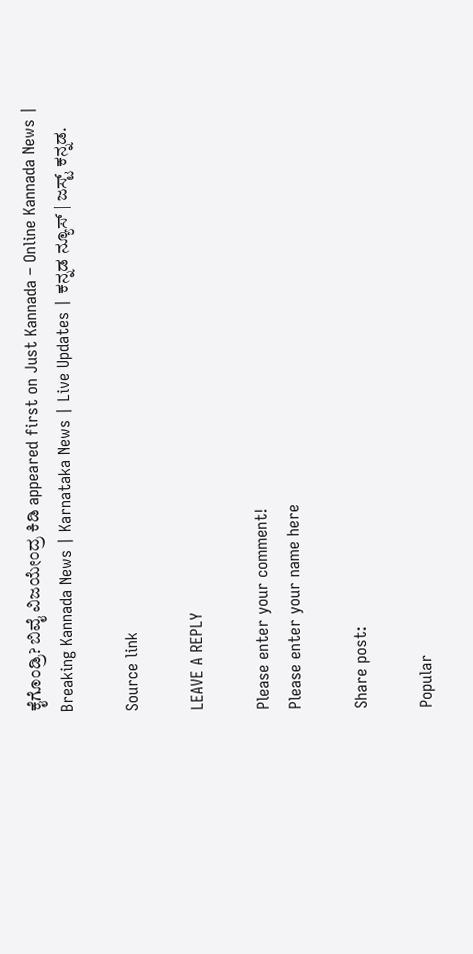ಕೈಗೊಂಡ್ರಿ? ಬಿವೈ ವಿಜಯೇಂದ್ರ ಕಿಡಿ appeared first on Just Kannada – Online Kannada News | Breaking Kannada News | Karnataka News | Live Updates | ಕನ್ನಡ ನ್ಯೂಸ್ | ಜಸ್ಟ್ ಕನ್ನಡ.

Source link

LEAVE A REPLY

Please enter your comment!
Please enter your name here

Share post:

Popular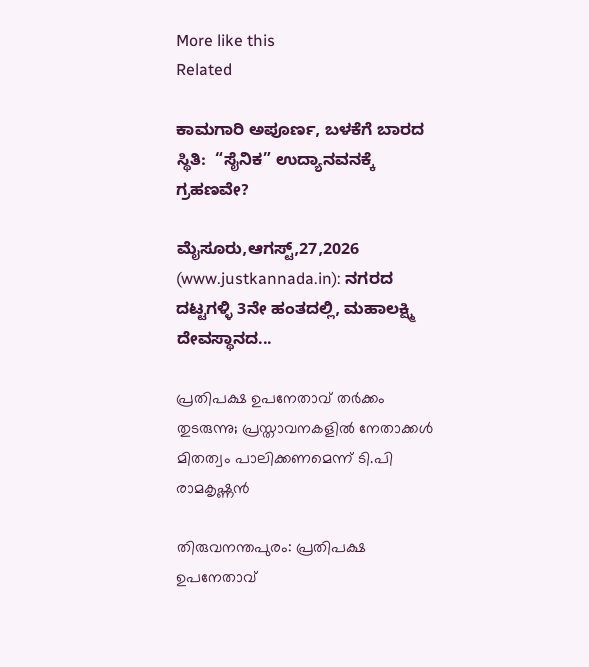More like this
Related

ಕಾಮಗಾರಿ ಅಪೂರ್ಣ, ಬಳಕೆಗೆ ಬಾರದ ಸ್ಥಿತಿ:  “ಸೈನಿಕ” ಉದ್ಯಾನವನಕ್ಕೆ ಗ್ರಹಣವೇ?

ಮೈಸೂರು,ಆಗಸ್ಟ್,27,2026 (www.justkannada.in): ನಗರದ ದಟ್ಟಗಳ್ಳಿ 3ನೇ ಹಂತದಲ್ಲಿ, ಮಹಾಲಕ್ಷ್ಮಿ ದೇವಸ್ಥಾನದ...

പ്രതിപക്ഷ ഉപനേതാവ് തര്‍ക്കം തുടരുന്നു; പ്രസ്താവനകളില്‍ നേതാക്കള്‍ മിതത്വം പാലിക്കണമെന്ന് ടി.പി രാമകൃഷ്ണന്‍

തിരുവനന്തപുരം: പ്രതിപക്ഷ ഉപനേതാവ്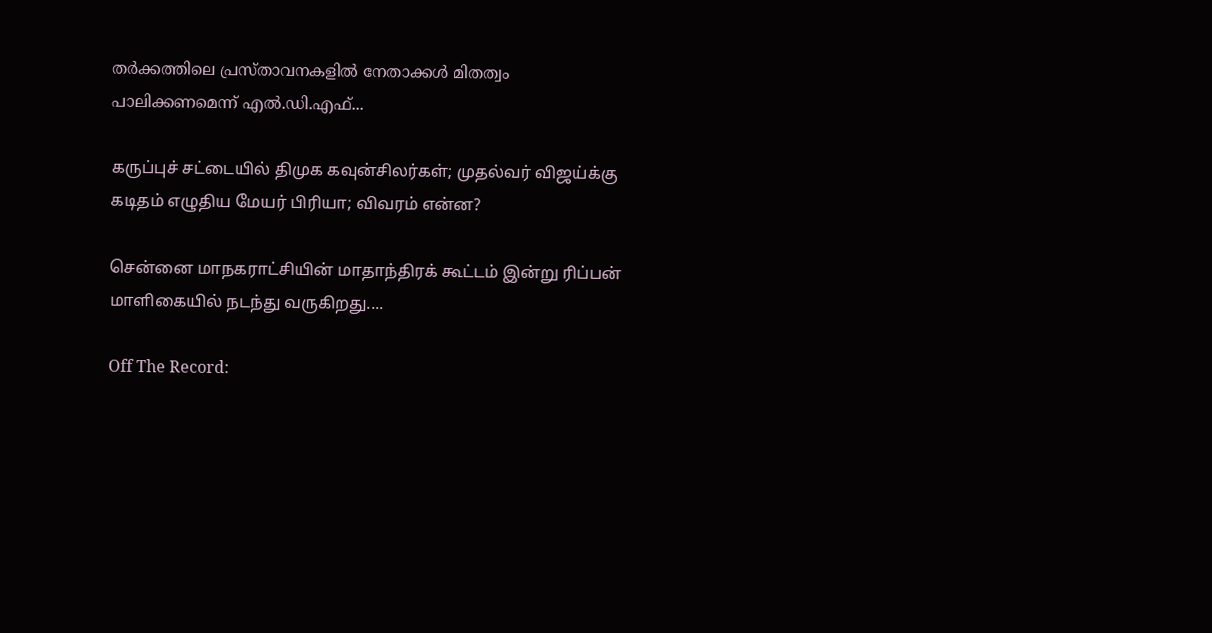തര്‍ക്കത്തിലെ പ്രസ്താവനകളില്‍ നേതാക്കള്‍ മിതത്വം പാലിക്കണമെന്ന് എല്‍.ഡി.എഫ്...

கருப்புச் சட்டையில் திமுக கவுன்சிலர்கள்; முதல்வர் விஜய்க்கு கடிதம் எழுதிய மேயர் பிரியா; விவரம் என்ன?

சென்னை மாநகராட்சியின் மாதாந்திரக் கூட்டம் இன்று ரிப்பன் மாளிகையில் நடந்து வருகிறது....

Off The Record: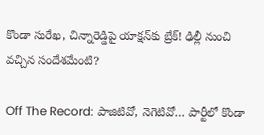కొండా సురేఖ, చిన్నారెడ్డిపై యాక్షన్‌కు బ్రేక్! ఢిల్లీ నుంచి వచ్చిన సందేశమేంటి?

Off The Record: పాజిటివో, నెగెటివో… పార్టీలో కొండా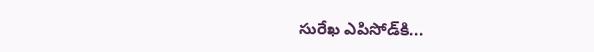సురేఖ ఎపిసోడ్‌కి...